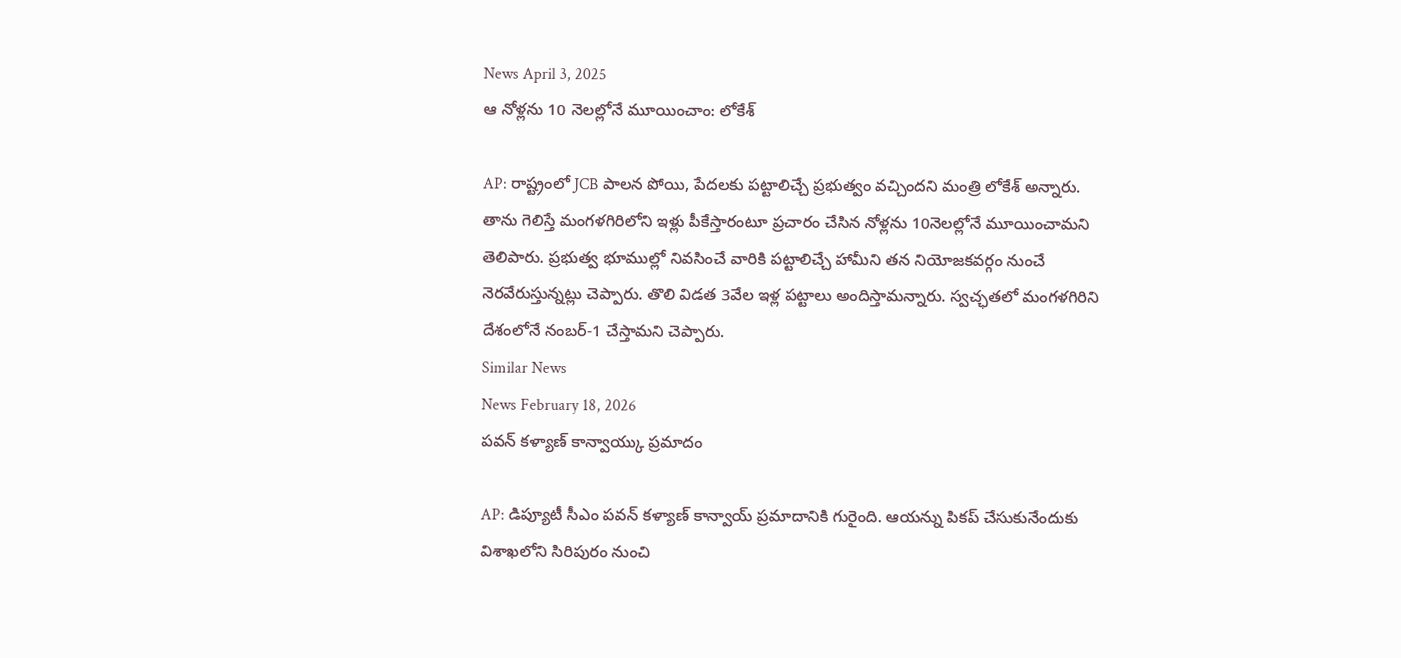News April 3, 2025
ఆ నోళ్లను 10 నెలల్లోనే మూయించాం: లోకేశ్

AP: రాష్ట్రంలో JCB పాలన పోయి, పేదలకు పట్టాలిచ్చే ప్రభుత్వం వచ్చిందని మంత్రి లోకేశ్ అన్నారు. తాను గెలిస్తే మంగళగిరిలోని ఇళ్లు పీకేస్తారంటూ ప్రచారం చేసిన నోళ్లను 10నెలల్లోనే మూయించామని తెలిపారు. ప్రభుత్వ భూముల్లో నివసించే వారికి పట్టాలిచ్చే హామీని తన నియోజకవర్గం నుంచే నెరవేరుస్తున్నట్లు చెప్పారు. తొలి విడత 3వేల ఇళ్ల పట్టాలు అందిస్తామన్నారు. స్వచ్ఛతలో మంగళగిరిని దేశంలోనే నంబర్-1 చేస్తామని చెప్పారు.
Similar News
News February 18, 2026
పవన్ కళ్యాణ్ కాన్వాయ్కు ప్రమాదం

AP: డిప్యూటీ సీఎం పవన్ కళ్యాణ్ కాన్వాయ్ ప్రమాదానికి గురైంది. ఆయన్ను పికప్ చేసుకునేందుకు విశాఖలోని సిరిపురం నుంచి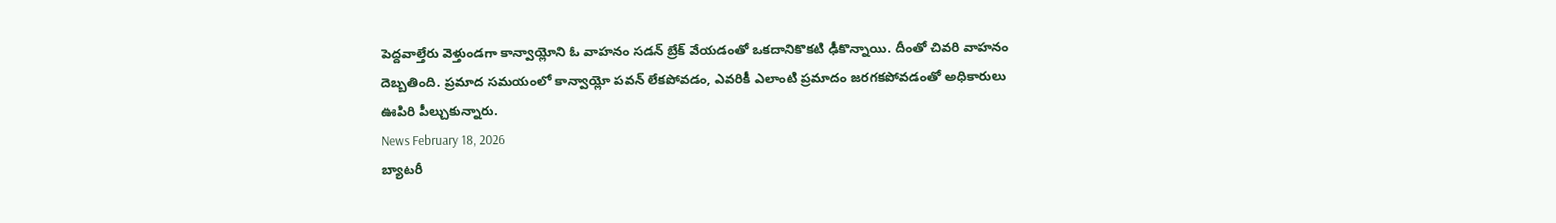పెద్దవాల్తేరు వెళ్తుండగా కాన్వాయ్లోని ఓ వాహనం సడన్ బ్రేక్ వేయడంతో ఒకదానికొకటి ఢీకొన్నాయి. దీంతో చివరి వాహనం దెబ్బతింది. ప్రమాద సమయంలో కాన్వాయ్లో పవన్ లేకపోవడం, ఎవరికీ ఎలాంటి ప్రమాదం జరగకపోవడంతో అధికారులు ఊపిరి పీల్చుకున్నారు.
News February 18, 2026
బ్యాటరీ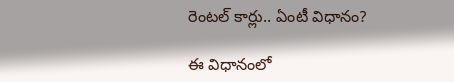రెంటల్ కార్లు.. ఏంటీ విధానం?

ఈ విధానంలో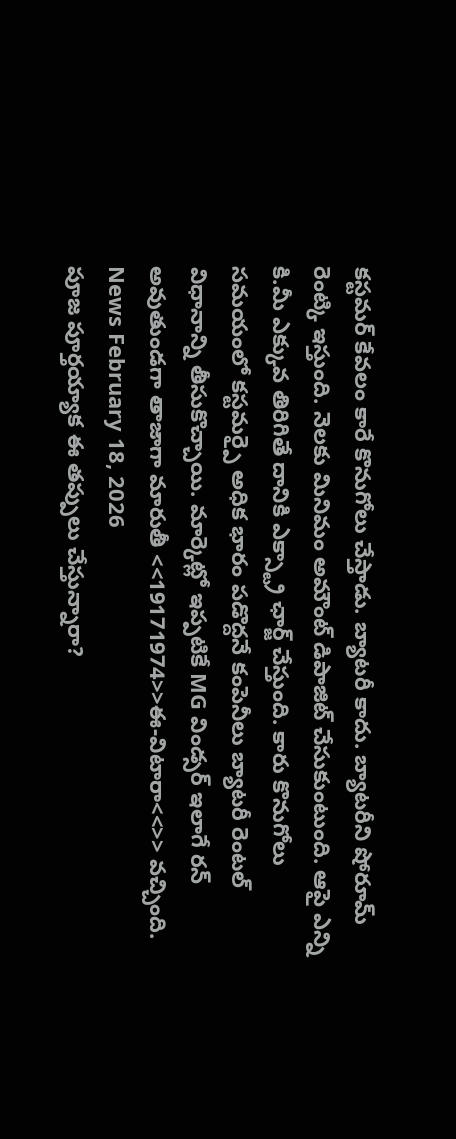కస్టమర్ కేవలం కారే కొనుగోలు చేస్తాడు. బ్యాటరీ కాదు. బ్యాటరీని షోరూమ్ రెంట్కి ఇస్తుంది. నెలకు మినిమం అమౌంట్ డిపాజిట్ చేసుకుంటుంది. ఆపై ఎన్ని కి.మీ ఎక్కువ తిరిగితే దానికి ఎక్స్ట్రా ఛార్జ్ చేస్తుంది. కారు కొనుగోలు సమయంలో కస్టమర్పై అధిక భారం పడొద్దనే కంపెనీలు బ్యాటరీ రెంటల్ విధానాన్ని తీసుకొచ్చాయి. మార్కెట్లో ఇప్పటికే MG విండ్సర్ ఇలాగే రన్ అవుతుండగా తాజాగా మారుతీ <<19171974>>ఈ-విటారా<<>> వచ్చింది.
News February 18, 2026
పూజ పూర్తయ్యాక ఈ తప్పులు చేస్తున్నారా?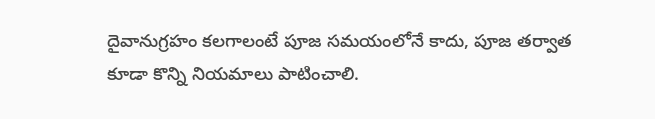దైవానుగ్రహం కలగాలంటే పూజ సమయంలోనే కాదు, పూజ తర్వాత కూడా కొన్ని నియమాలు పాటించాలి.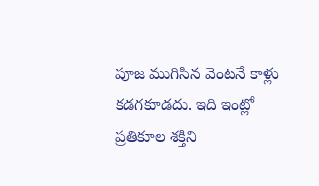పూజ ముగిసిన వెంటనే కాళ్లు కడగకూడదు. ఇది ఇంట్లో ప్రతికూల శక్తిని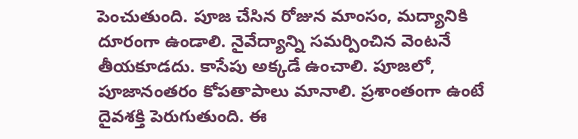పెంచుతుంది. పూజ చేసిన రోజున మాంసం, మద్యానికి దూరంగా ఉండాలి. నైవేద్యాన్ని సమర్పించిన వెంటనే తీయకూడదు. కాసేపు అక్కడే ఉంచాలి. పూజలో, పూజానంతరం కోపతాపాలు మానాలి. ప్రశాంతంగా ఉంటే దైవశక్తి పెరుగుతుంది. ఈ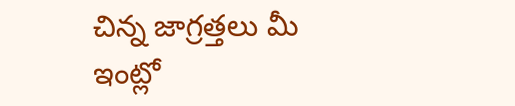చిన్న జాగ్రత్తలు మీ ఇంట్లో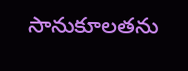సానుకూలతను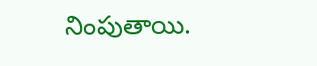నింపుతాయి.